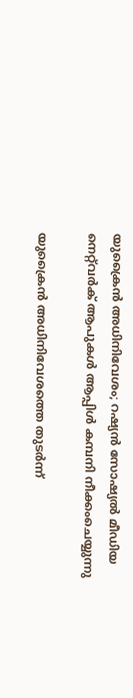യുക്രൈൻ അധിനിവേശം; റഷ്യന്‍ സോഷ്യല്‍ മീഡിയ നെറ്റ്‌വര്‍ക് ആപുകള്‍ ആപ്പിള്‍ കമ്പനി നീക്കംചെയ്യുന്നു

യുക്രൈൻ അധിനിവേശത്തെ തുടര്‍ന്ന്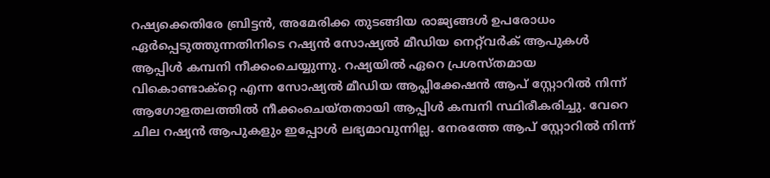റഷ്യക്കെതിരേ ബ്രിട്ടന്‍, അമേരിക്ക തുടങ്ങിയ രാജ്യങ്ങള്‍ ഉപരോധം ഏര്‍പ്പെടുത്തുന്നതിനിടെ റഷ്യന്‍ സോഷ്യല്‍ മീഡിയ നെറ്റ്‌വര്‍ക് ആപുകള്‍ ആപ്പിള്‍ കമ്പനി നീക്കംചെയ്യുന്നു. റഷ്യയില്‍ ഏറെ പ്രശസ്തമായ വികൊണ്ടാക്‌റ്റെ എന്ന സോഷ്യല്‍ മീഡിയ ആപ്ലിക്കേഷന്‍ ആപ് സ്റ്റോറില്‍ നിന്ന് ആഗോളതലത്തില്‍ നീക്കംചെയ്തതായി ആപ്പിള്‍ കമ്പനി സ്ഥിരീകരിച്ചു. വേറെ ചില റഷ്യന്‍ ആപുകളും ഇപ്പോള്‍ ലഭ്യമാവുന്നില്ല. നേരത്തേ ആപ് സ്റ്റോറില്‍ നിന്ന്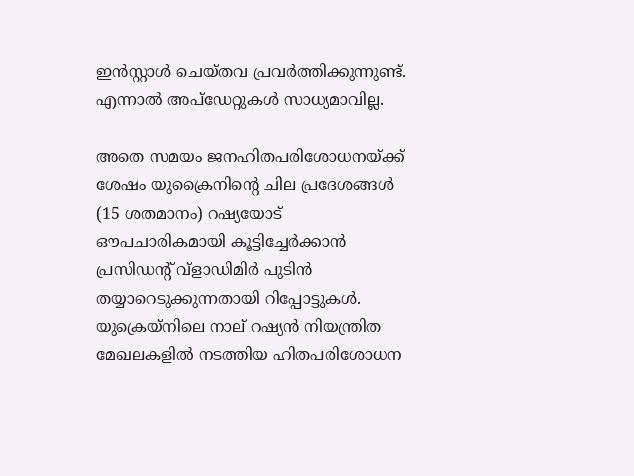ഇന്‍സ്റ്റാള്‍ ചെയ്തവ പ്രവര്‍ത്തിക്കുന്നുണ്ട്. എന്നാല്‍ അപ്‌ഡേറ്റുകള്‍ സാധ്യമാവില്ല.

അതെ സമയം ജനഹിതപരിശോധനയ്ക്ക് ശേഷം യുക്രൈനിന്റെ ചില പ്രദേശങ്ങൾ (15 ശതമാനം) റഷ്യയോട് ഔപചാരികമായി കൂട്ടിച്ചേർക്കാൻ പ്രസിഡന്റ് വ്‌ളാഡിമിർ പുടിൻ തയ്യാറെടുക്കുന്നതായി റിപ്പോട്ടുകൾ. യുക്രെയ്നിലെ നാല് റഷ്യന്‍ നിയന്ത്രിത മേഖലകളില്‍ നടത്തിയ ഹിതപരിശോധന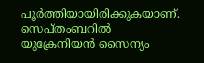പൂര്‍ത്തിയായിരിക്കുകയാണ്. സെപ്തംബറിൽ യുക്രേനിയൻ സൈന്യം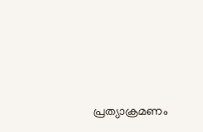പ്രത്യാക്രമണം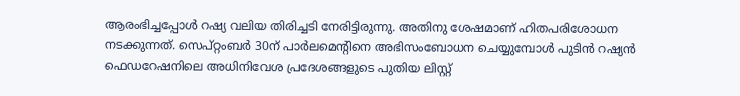ആരംഭിച്ചപ്പോൾ റഷ്യ വലിയ തിരിച്ചടി നേരിട്ടിരുന്നു. അതിനു ശേഷമാണ് ഹിതപരിശോധന നടക്കുന്നത്. സെപ്റ്റംബർ 30ന് പാർലമെന്റിനെ അഭിസംബോധന ചെയ്യുമ്പോൾ പുടിൻ റഷ്യൻ ഫെഡറേഷനിലെ അധിനിവേശ പ്രദേശങ്ങളുടെ പുതിയ ലിസ്റ്റ്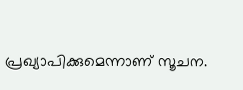പ്രഖ്യാപിക്കുമെന്നാണ് സൂചന.